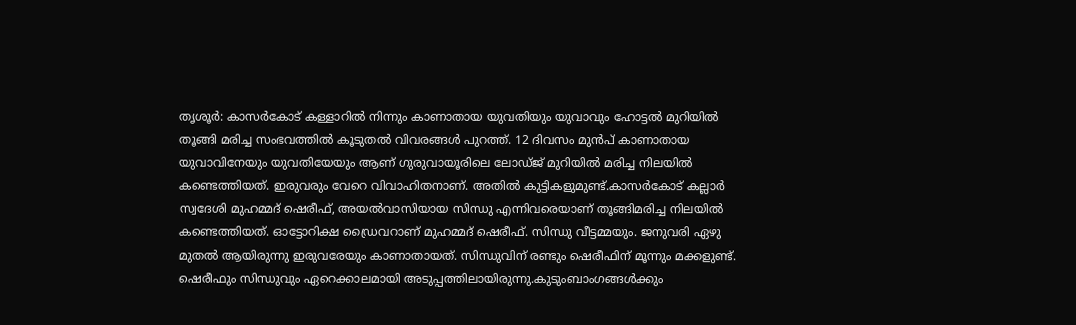തൃശൂർ: കാസർകോട് കള്ളാറിൽ നിന്നും കാണാതായ യുവതിയും യുവാവും ഹോട്ടൽ മുറിയിൽ തൂങ്ങി മരിച്ച സംഭവത്തിൽ കൂടുതൽ വിവരങ്ങൾ പുറത്ത്. 12 ദിവസം മുൻപ് കാണാതായ യുവാവിനേയും യുവതിയേയും ആണ് ഗുരുവായൂരിലെ ലോഡ്ജ് മുറിയിൽ മരിച്ച നിലയിൽ കണ്ടെത്തിയത്. ഇരുവരും വേറെ വിവാഹിതനാണ്. അതിൽ കുട്ടികളുമുണ്ട്.കാസര്‍കോട് കല്ലാര്‍ സ്വദേശി മുഹമ്മദ് ഷെരീഫ്, അയല്‍വാസിയായ സിന്ധു എന്നിവരെയാണ് തൂങ്ങിമരിച്ച നിലയില്‍ കണ്ടെത്തിയത്. ഓട്ടോറിക്ഷ ഡ്രൈവറാണ് മുഹമ്മദ് ഷെരീഫ്. സിന്ധു വീട്ടമ്മയും. ജനുവരി ഏഴു മുതല്‍ ആയിരുന്നു ഇരുവരേയും കാണാതായത്. സിന്ധുവിന് രണ്ടും ഷെരീഫിന് മൂന്നും മക്കളുണ്ട്. ഷെരീഫും സിന്ധുവും ഏറെക്കാലമായി അടുപ്പത്തിലായിരുന്നു.കുടുംബാംഗങ്ങള്‍ക്കും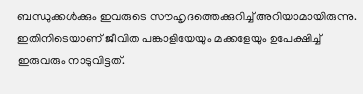ബന്ധുക്കള്‍ക്കും ഇവരുടെ സൗഹൃദത്തെക്കുറിച്ച് അറിയാമായിരുന്നു. ഇതിനിടെയാണ് ജീവിത പങ്കാളിയേയും മക്കളേയും ഉപേക്ഷിച്ച് ഇരുവരും നാടുവിട്ടത്.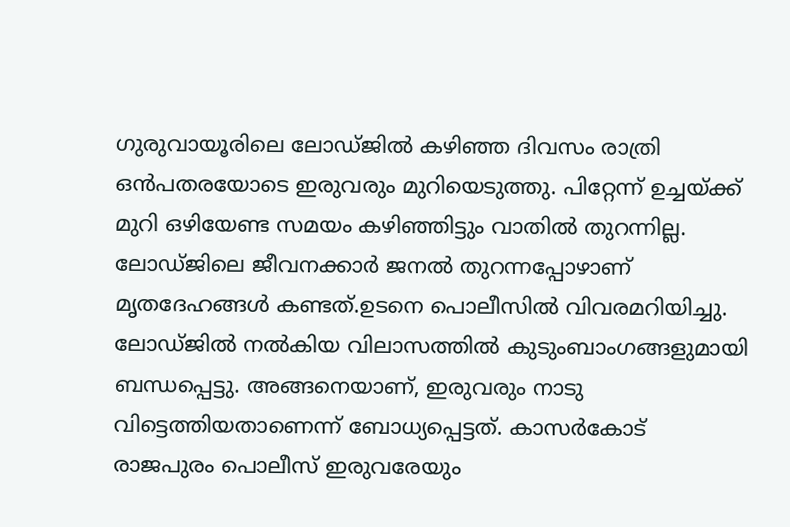ഗുരുവായൂരിലെ ലോഡ്ജില്‍ കഴിഞ്ഞ ദിവസം രാത്രി ഒന്‍പതരയോടെ ഇരുവരും മുറിയെടുത്തു. പിറ്റേന്ന് ഉച്ചയ്ക്ക് മുറി ഒഴിയേണ്ട സമയം കഴിഞ്ഞിട്ടും വാതില്‍ തുറന്നില്ല. ലോഡ്ജിലെ ജീവനക്കാര്‍ ജനല്‍ തുറന്നപ്പോഴാണ് മൃതദേഹങ്ങള്‍ കണ്ടത്.ഉടനെ പൊലീസിൽ വിവരമറിയിച്ചു. ലോഡ്ജില്‍ നല്‍കിയ വിലാസത്തില്‍ കുടുംബാംഗങ്ങളുമായി ബന്ധപ്പെട്ടു. അങ്ങനെയാണ്, ഇരുവരും നാടു വിട്ടെത്തിയതാണെന്ന് ബോധ്യപ്പെട്ടത്. കാസര്‍കോട് രാജപുരം പൊലീസ് ഇരുവരേയും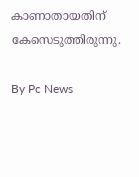കാണാതായതിന് കേസെടുത്തിരുന്നു.

By Pc News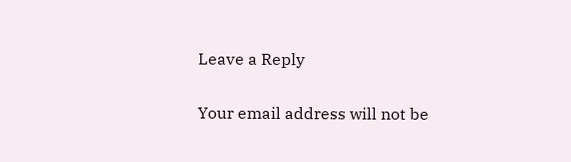Leave a Reply

Your email address will not be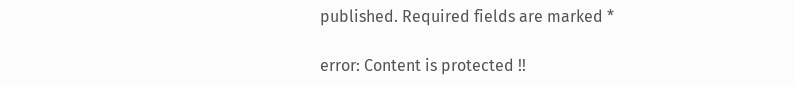published. Required fields are marked *

error: Content is protected !!